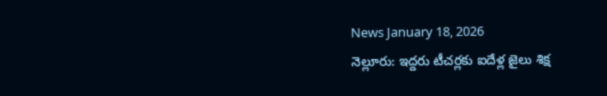News January 18, 2026
నెల్లూరు: ఇద్దరు టీచర్లకు ఐదేళ్ల జైలు శిక్ష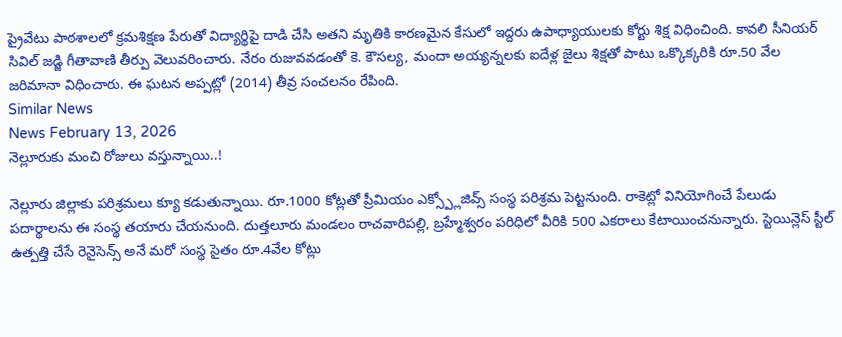ప్రైవేటు పాఠశాలలో క్రమశిక్షణ పేరుతో విద్యార్థిపై దాడి చేసి అతని మృతికి కారణమైన కేసులో ఇద్దరు ఉపాధ్యాయులకు కోర్టు శిక్ష విధించింది. కావలి సీనియర్ సివిల్ జడ్జి గీతావాణి తీర్పు వెలువరించారు. నేరం రుజువవడంతో కె. కౌసల్య, మందా అయ్యన్నలకు ఐదేళ్ల జైలు శిక్షతో పాటు ఒక్కొక్కరికి రూ.50 వేల జరిమానా విధించారు. ఈ ఘటన అప్పట్లో (2014) తీవ్ర సంచలనం రేపింది.
Similar News
News February 13, 2026
నెల్లూరుకు మంచి రోజులు వస్తున్నాయి..!

నెల్లూరు జిల్లాకు పరిశ్రమలు క్యూ కడుతున్నాయి. రూ.1000 కోట్లతో ప్రీమియం ఎక్స్ప్లోజివ్స్ సంస్థ పరిశ్రమ పెట్టనుంది. రాకెట్లో వినియోగించే పేలుడు పదార్థాలను ఈ సంస్థ తయారు చేయనుంది. దుత్తలూరు మండలం రాచవారిపల్లి, బ్రహ్మేశ్వరం పరిధిలో వీరికి 500 ఎకరాలు కేటాయించనున్నారు. స్టెయిన్లెస్ స్టీల్ ఉత్పత్తి చేసే రెనైసెన్స్ అనే మరో సంస్థ సైతం రూ.4వేల కోట్లు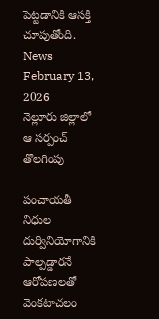పెట్టడానికి ఆసక్తి చూపుతోంది.
News February 13, 2026
నెల్లూరు జిల్లాలో ఆ సర్పంచ్ తొలగింపు

పంచాయతీ నిధుల దుర్వినియోగానికి పాల్పడ్డారనే ఆరోపణలతో వెంకటాచలం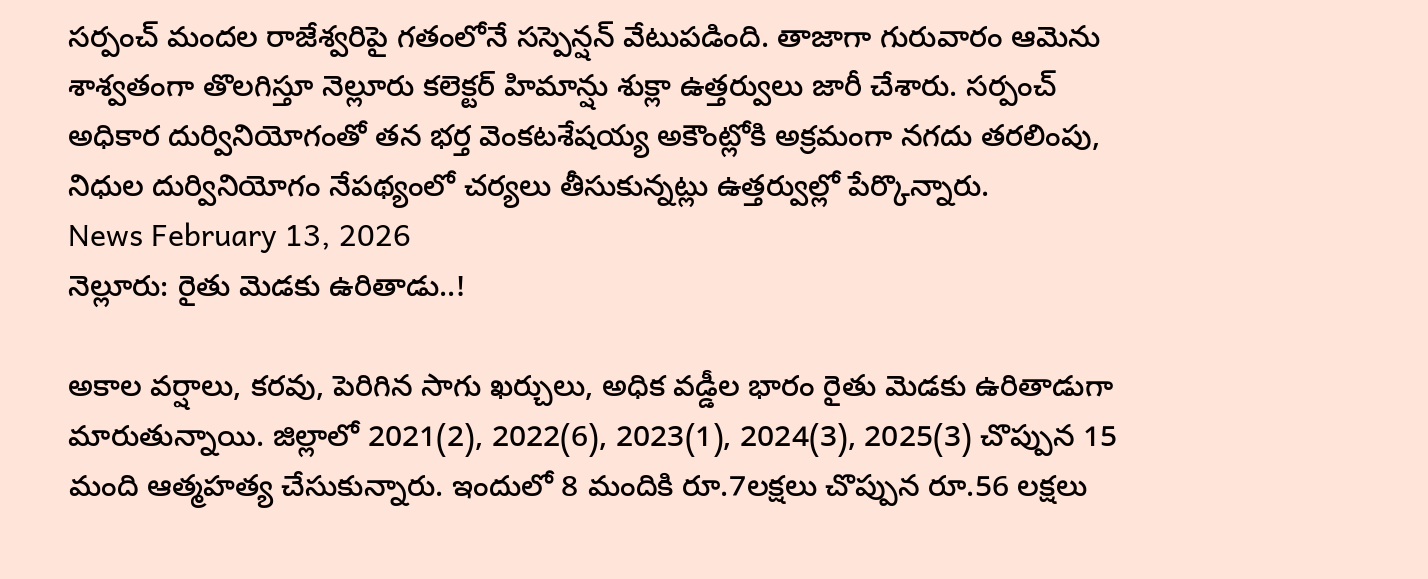సర్పంచ్ మందల రాజేశ్వరిపై గతంలోనే సస్పెన్షన్ వేటుపడింది. తాజాగా గురువారం ఆమెను శాశ్వతంగా తొలగిస్తూ నెల్లూరు కలెక్టర్ హిమాన్షు శుక్లా ఉత్తర్వులు జారీ చేశారు. సర్పంచ్ అధికార దుర్వినియోగంతో తన భర్త వెంకటశేషయ్య అకౌంట్లోకి అక్రమంగా నగదు తరలింపు, నిధుల దుర్వినియోగం నేపథ్యంలో చర్యలు తీసుకున్నట్లు ఉత్తర్వుల్లో పేర్కొన్నారు.
News February 13, 2026
నెల్లూరు: రైతు మెడకు ఉరితాడు..!

అకాల వర్షాలు, కరవు, పెరిగిన సాగు ఖర్చులు, అధిక వడ్డీల భారం రైతు మెడకు ఉరితాడుగా మారుతున్నాయి. జిల్లాలో 2021(2), 2022(6), 2023(1), 2024(3), 2025(3) చొప్పున 15 మంది ఆత్మహత్య చేసుకున్నారు. ఇందులో 8 మందికి రూ.7లక్షలు చొప్పున రూ.56 లక్షలు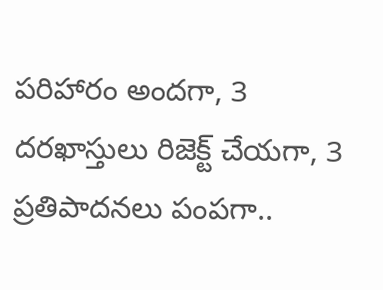పరిహారం అందగా, 3 దరఖాస్తులు రిజెక్ట్ చేయగా, 3 ప్రతిపాదనలు పంపగా..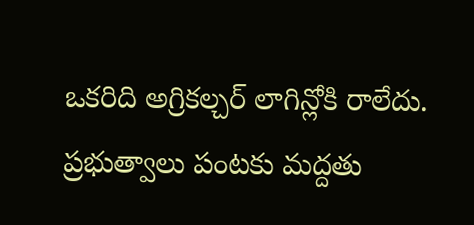ఒకరిది అగ్రికల్చర్ లాగిన్లోకి రాలేదు. ప్రభుత్వాలు పంటకు మద్దతు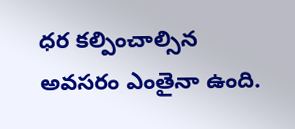ధర కల్పించాల్సిన అవసరం ఎంతైనా ఉంది.